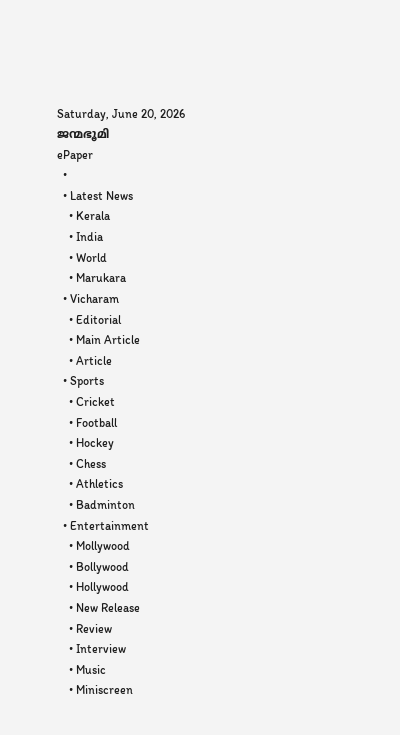Saturday, June 20, 2026
ജന്മഭൂമി
ePaper
  •
  • Latest News
    • Kerala
    • India
    • World
    • Marukara
  • Vicharam
    • Editorial
    • Main Article
    • Article
  • Sports
    • Cricket
    • Football
    • Hockey
    • Chess
    • Athletics
    • Badminton
  • Entertainment
    • Mollywood
    • Bollywood
    • Hollywood
    • New Release
    • Review
    • Interview
    • Music
    • Miniscreen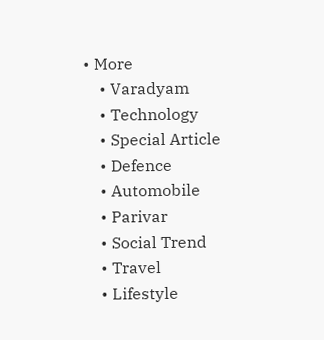• More
    • Varadyam
    • Technology
    • Special Article
    • Defence
    • Automobile
    • Parivar
    • Social Trend
    • Travel
    • Lifestyle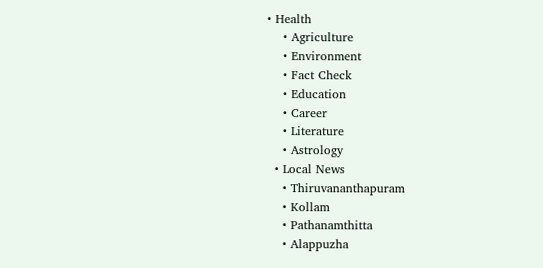• Health
    • Agriculture
    • Environment
    • Fact Check
    • Education
    • Career
    • Literature
    • Astrology
  • Local News
    • Thiruvananthapuram
    • Kollam
    • Pathanamthitta
    • Alappuzha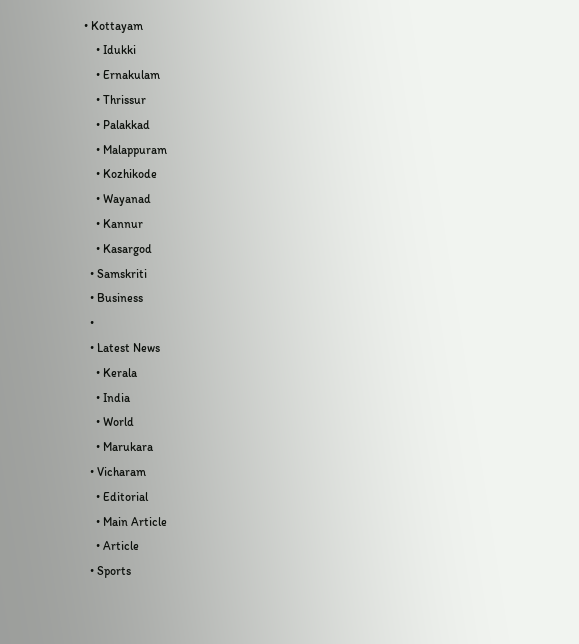• Kottayam
    • Idukki
    • Ernakulam
    • Thrissur
    • Palakkad
    • Malappuram
    • Kozhikode
    • Wayanad
    • Kannur
    • Kasargod
  • Samskriti
  • Business
  •
  • Latest News
    • Kerala
    • India
    • World
    • Marukara
  • Vicharam
    • Editorial
    • Main Article
    • Article
  • Sports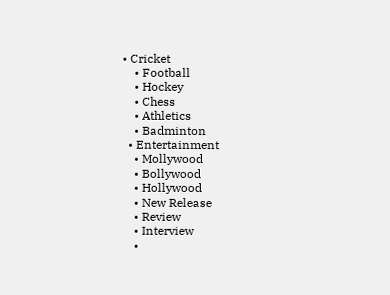• Cricket
    • Football
    • Hockey
    • Chess
    • Athletics
    • Badminton
  • Entertainment
    • Mollywood
    • Bollywood
    • Hollywood
    • New Release
    • Review
    • Interview
    •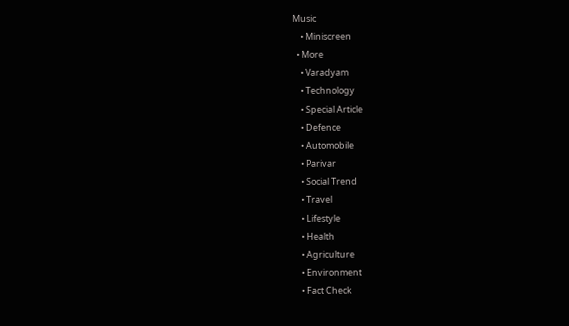Music
    • Miniscreen
  • More
    • Varadyam
    • Technology
    • Special Article
    • Defence
    • Automobile
    • Parivar
    • Social Trend
    • Travel
    • Lifestyle
    • Health
    • Agriculture
    • Environment
    • Fact Check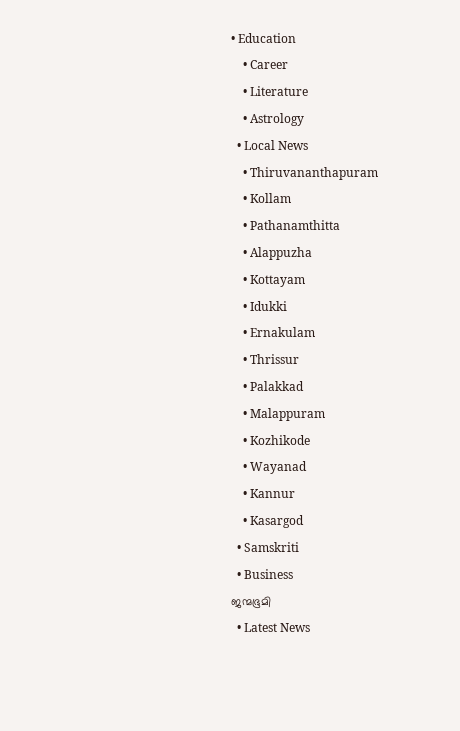• Education
    • Career
    • Literature
    • Astrology
  • Local News
    • Thiruvananthapuram
    • Kollam
    • Pathanamthitta
    • Alappuzha
    • Kottayam
    • Idukki
    • Ernakulam
    • Thrissur
    • Palakkad
    • Malappuram
    • Kozhikode
    • Wayanad
    • Kannur
    • Kasargod
  • Samskriti
  • Business
ജന്മഭൂമി
  • Latest News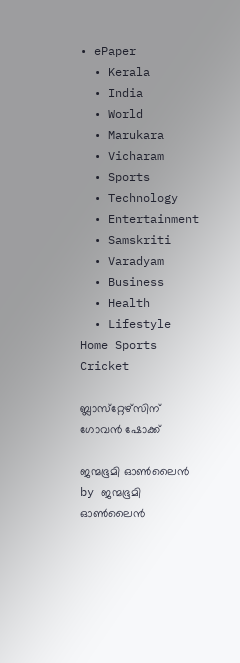• ePaper
  • Kerala
  • India
  • World
  • Marukara
  • Vicharam
  • Sports
  • Technology
  • Entertainment
  • Samskriti
  • Varadyam
  • Business
  • Health
  • Lifestyle
Home Sports Cricket

ബ്ലാസ്‌റ്റേഴ്‌സിന് ഗോവന്‍ ഷോക്ക്

ജന്മഭൂമി ഓണ്‍ലൈന്‍ by ജന്മഭൂമി ഓണ്‍ലൈന്‍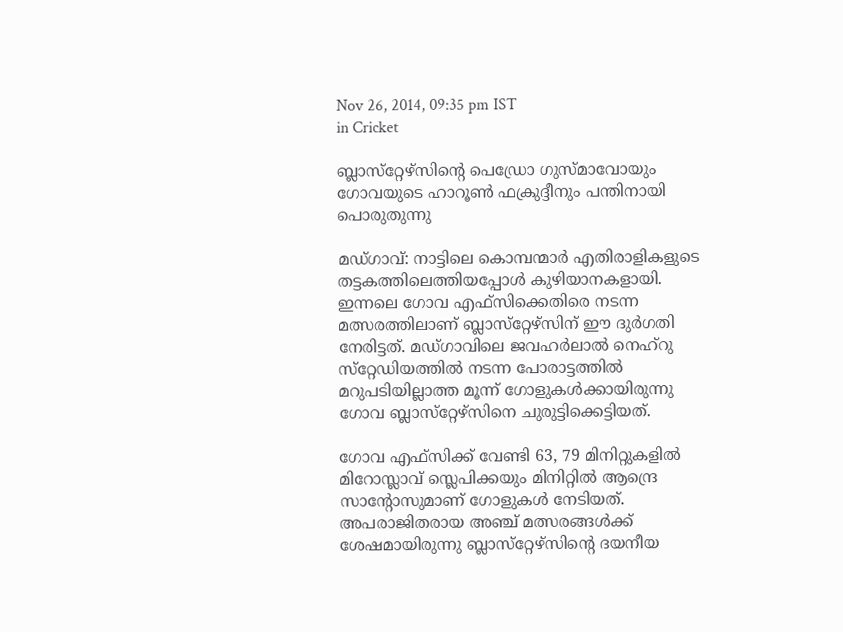Nov 26, 2014, 09:35 pm IST
in Cricket

ബ്ലാസ്‌റ്റേഴ്‌സിന്റെ പെഡ്രോ ഗുസ്മാവോയും ഗോവയുടെ ഹാറൂണ്‍ ഫക്രുദ്ദീനും പന്തിനായി പൊരുതുന്നു

മഡ്ഗാവ്: നാട്ടിലെ കൊമ്പന്മാര്‍ എതിരാളികളുടെ തട്ടകത്തിലെത്തിയപ്പോള്‍ കുഴിയാനകളായി. ഇന്നലെ ഗോവ എഫ്‌സിക്കെതിരെ നടന്ന മത്സരത്തിലാണ് ബ്ലാസ്‌റ്റേഴ്‌സിന് ഈ ദുര്‍ഗതി നേരിട്ടത്. മഡ്ഗാവിലെ ജവഹര്‍ലാല്‍ നെഹ്‌റു സ്‌റ്റേഡിയത്തില്‍ നടന്ന പോരാട്ടത്തില്‍ മറുപടിയില്ലാത്ത മൂന്ന് ഗോളുകള്‍ക്കായിരുന്നു ഗോവ ബ്ലാസ്‌റ്റേഴ്‌സിനെ ചുരുട്ടിക്കെട്ടിയത്.

ഗോവ എഫ്‌സിക്ക് വേണ്ടി 63, 79 മിനിറ്റുകളില്‍ മിറോസ്ലാവ് സ്ലെപിക്കയും മിനിറ്റില്‍ ആന്ദ്രെ സാന്റോസുമാണ് ഗോളുകള്‍ നേടിയത്. അപരാജിതരായ അഞ്ച് മത്സരങ്ങള്‍ക്ക് ശേഷമായിരുന്നു ബ്ലാസ്‌റ്റേഴ്‌സിന്റെ ദയനീയ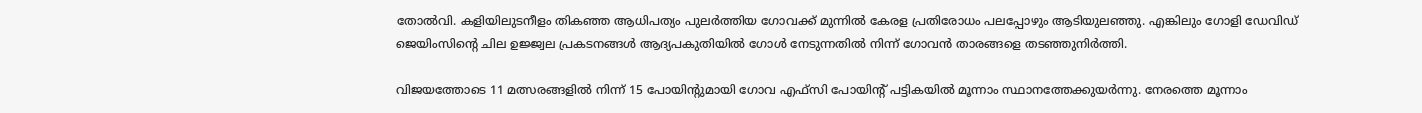തോല്‍വി. കളിയിലുടനീളം തികഞ്ഞ ആധിപത്യം പുലര്‍ത്തിയ ഗോവക്ക് മുന്നില്‍ കേരള പ്രതിരോധം പലപ്പോഴും ആടിയുലഞ്ഞു. എങ്കിലും ഗോളി ഡേവിഡ് ജെയിംസിന്റെ ചില ഉജ്ജ്വല പ്രകടനങ്ങള്‍ ആദ്യപകുതിയില്‍ ഗോള്‍ നേടുന്നതില്‍ നിന്ന് ഗോവന്‍ താരങ്ങളെ തടഞ്ഞുനിര്‍ത്തി.

വിജയത്തോടെ 11 മത്സരങ്ങളില്‍ നിന്ന് 15 പോയിന്റുമായി ഗോവ എഫ്‌സി പോയിന്റ് പട്ടികയില്‍ മൂന്നാം സ്ഥാനത്തേക്കുയര്‍ന്നു. നേരത്തെ മൂന്നാം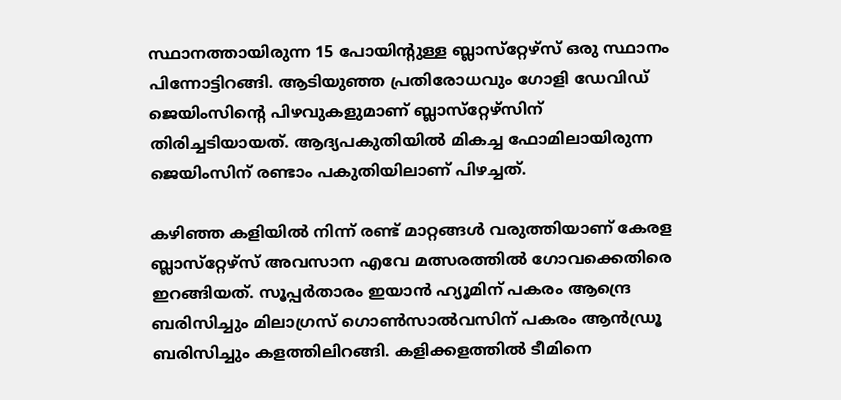സ്ഥാനത്തായിരുന്ന 15 പോയിന്റുള്ള ബ്ലാസ്‌റ്റേഴ്‌സ് ഒരു സ്ഥാനം പിന്നോട്ടിറങ്ങി. ആടിയുഞ്ഞ പ്രതിരോധവും ഗോളി ഡേവിഡ് ജെയിംസിന്റെ പിഴവുകളുമാണ് ബ്ലാസ്‌റ്റേഴ്‌സിന് തിരിച്ചടിയായത്. ആദ്യപകുതിയില്‍ മികച്ച ഫോമിലായിരുന്ന ജെയിംസിന് രണ്ടാം പകുതിയിലാണ് പിഴച്ചത്.

കഴിഞ്ഞ കളിയില്‍ നിന്ന് രണ്ട് മാറ്റങ്ങള്‍ വരുത്തിയാണ് കേരള ബ്ലാസ്‌റ്റേഴ്‌സ് അവസാന എവേ മത്സരത്തില്‍ ഗോവക്കെതിരെ ഇറങ്ങിയത്. സൂപ്പര്‍താരം ഇയാന്‍ ഹ്യൂമിന് പകരം ആന്ദ്രെ ബരിസിച്ചും മിലാഗ്രസ് ഗൊണ്‍സാല്‍വസിന് പകരം ആന്‍ഡ്രൂ ബരിസിച്ചും കളത്തിലിറങ്ങി. കളിക്കളത്തില്‍ ടീമിനെ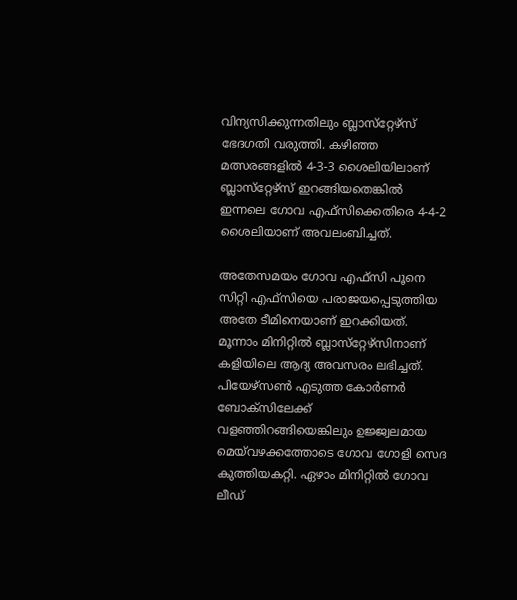വിന്യസിക്കുന്നതിലും ബ്ലാസ്‌റ്റേഴ്‌സ് ഭേദഗതി വരുത്തി. കഴിഞ്ഞ മത്സരങ്ങളില്‍ 4-3-3 ശൈലിയിലാണ് ബ്ലാസ്‌റ്റേഴ്‌സ് ഇറങ്ങിയതെങ്കില്‍ ഇന്നലെ ഗോവ എഫ്‌സിക്കെതിരെ 4-4-2 ശൈലിയാണ് അവലംബിച്ചത്.

അതേസമയം ഗോവ എഫ്‌സി പൂനെ സിറ്റി എഫ്‌സിയെ പരാജയപ്പെടുത്തിയ അതേ ടീമിനെയാണ് ഇറക്കിയത്. മൂന്നാം മിനിറ്റില്‍ ബ്ലാസ്‌റ്റേഴ്‌സിനാണ് കളിയിലെ ആദ്യ അവസരം ലഭിച്ചത്. പിയേഴ്‌സണ്‍ എടുത്ത കോര്‍ണര്‍ ബോക്‌സിലേക്ക് വളഞ്ഞിറങ്ങിയെങ്കിലും ഉജ്ജ്വലമായ മെയ്‌വഴക്കത്തോടെ ഗോവ ഗോളി സെദ കുത്തിയകറ്റി. ഏഴാം മിനിറ്റില്‍ ഗോവ ലീഡ്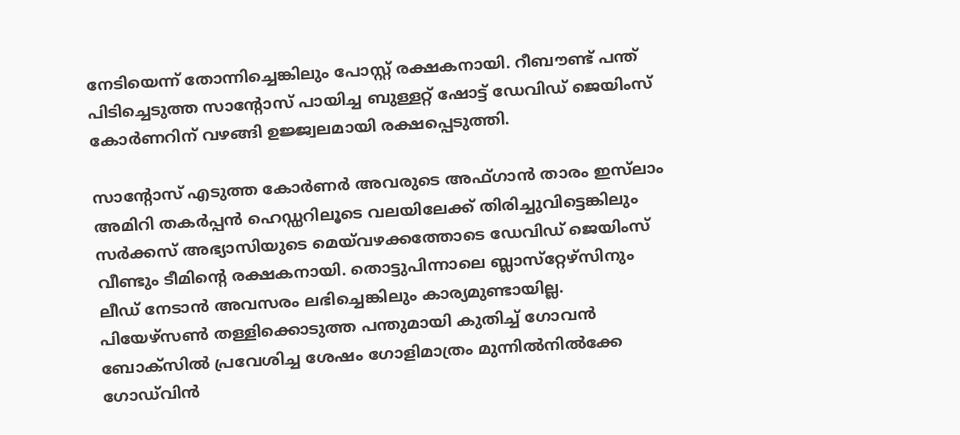നേടിയെന്ന് തോന്നിച്ചെങ്കിലും പോസ്റ്റ് രക്ഷകനായി. റീബൗണ്ട് പന്ത് പിടിച്ചെടുത്ത സാന്റോസ് പായിച്ച ബുള്ളറ്റ് ഷോട്ട് ഡേവിഡ് ജെയിംസ് കോര്‍ണറിന് വഴങ്ങി ഉജ്ജ്വലമായി രക്ഷപ്പെടുത്തി.

സാന്റോസ് എടുത്ത കോര്‍ണര്‍ അവരുടെ അഫ്ഗാന്‍ താരം ഇസ്‌ലാം അമിറി തകര്‍പ്പന്‍ ഹെഡ്ഡറിലൂടെ വലയിലേക്ക് തിരിച്ചുവിട്ടെങ്കിലും സര്‍ക്കസ് അഭ്യാസിയുടെ മെയ്‌വഴക്കത്തോടെ ഡേവിഡ് ജെയിംസ് വീണ്ടും ടീമിന്റെ രക്ഷകനായി. തൊട്ടുപിന്നാലെ ബ്ലാസ്‌റ്റേഴ്‌സിനും ലീഡ് നേടാന്‍ അവസരം ലഭിച്ചെങ്കിലും കാര്യമുണ്ടായില്ല. പിയേഴ്‌സണ്‍ തള്ളിക്കൊടുത്ത പന്തുമായി കുതിച്ച് ഗോവന്‍ ബോക്‌സില്‍ പ്രവേശിച്ച ശേഷം ഗോളിമാത്രം മുന്നില്‍നില്‍ക്കേ ഗോഡ്‌വിന്‍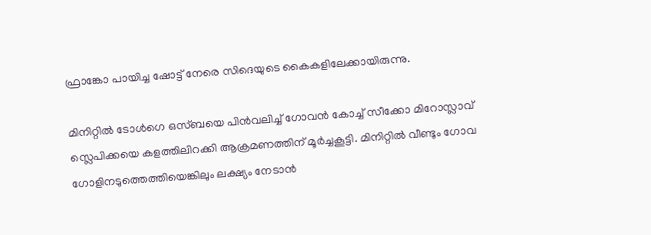ഫ്രാങ്കോ പായിച്ച ഷോട്ട് നേരെ സിദെയുടെ കൈകളിലേക്കായിരുന്നു.

മിനിറ്റില്‍ ടോള്‍ഗെ ഒസ്ബയെ പിന്‍വലിച്ച് ഗോവന്‍ കോച്ച് സീക്കോ മിറോസ്ലാവ് സ്ലെപിക്കയെ കളത്തിലിറക്കി ആക്രമണത്തിന് മൂര്‍ച്ചകൂട്ടി. മിനിറ്റില്‍ വീണ്ടും ഗോവ ഗോളിനടുത്തെത്തിയെങ്കിലും ലക്ഷ്യം നേടാന്‍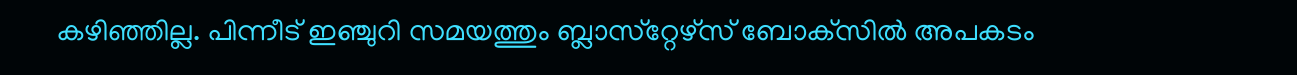കഴിഞ്ഞില്ല. പിന്നീട് ഇഞ്ചുറി സമയത്തും ബ്ലാസ്‌റ്റേഴ്‌സ് ബോക്‌സില്‍ അപകടം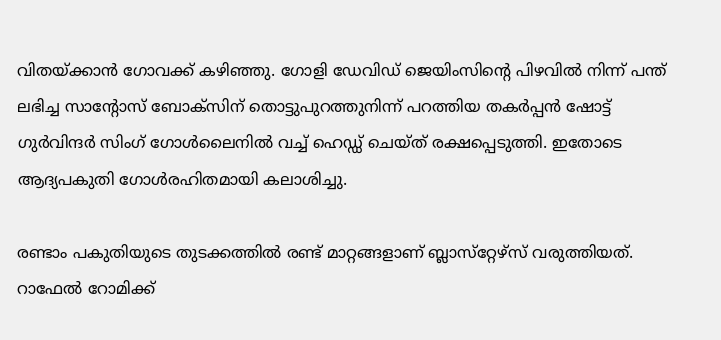വിതയ്‌ക്കാന്‍ ഗോവക്ക് കഴിഞ്ഞു. ഗോളി ഡേവിഡ് ജെയിംസിന്റെ പിഴവില്‍ നിന്ന് പന്ത് ലഭിച്ച സാന്റോസ് ബോക്‌സിന് തൊട്ടുപുറത്തുനിന്ന് പറത്തിയ തകര്‍പ്പന്‍ ഷോട്ട് ഗുര്‍വിന്ദര്‍ സിംഗ് ഗോള്‍ലൈനില്‍ വച്ച് ഹെഡ്ഡ് ചെയ്ത് രക്ഷപ്പെടുത്തി. ഇതോടെ ആദ്യപകുതി ഗോള്‍രഹിതമായി കലാശിച്ചു.

രണ്ടാം പകുതിയുടെ തുടക്കത്തില്‍ രണ്ട് മാറ്റങ്ങളാണ് ബ്ലാസ്‌റ്റേഴ്‌സ് വരുത്തിയത്. റാഫേല്‍ റോമിക്ക്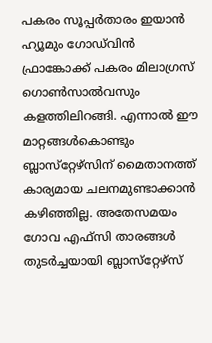പകരം സൂപ്പര്‍താരം ഇയാന്‍ ഹ്യൂമും ഗോഡ്‌വിന്‍ ഫ്രാങ്കോക്ക് പകരം മിലാഗ്രസ് ഗൊണ്‍സാല്‍വസും കളത്തിലിറങ്ങി. എന്നാല്‍ ഈ മാറ്റങ്ങള്‍കൊണ്ടും ബ്ലാസ്‌റ്റേഴ്‌സിന് മൈതാനത്ത് കാര്യമായ ചലനമുണ്ടാക്കാന്‍ കഴിഞ്ഞില്ല. അതേസമയം ഗോവ എഫ്‌സി താരങ്ങള്‍ തുടര്‍ച്ചയായി ബ്ലാസ്‌റ്റേഴ്‌സ്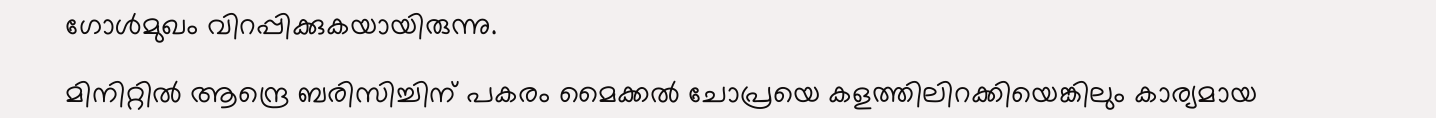ഗോള്‍മുഖം വിറപ്പിക്കുകയായിരുന്നു.

മിനിറ്റില്‍ ആന്ദ്രെ ബരിസിച്ചിന് പകരം മൈക്കല്‍ ചോപ്രയെ കളത്തിലിറക്കിയെങ്കിലും കാര്യമായ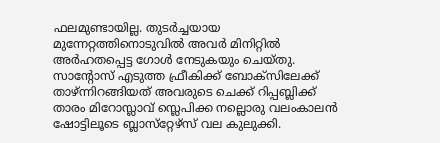ഫലമുണ്ടായില്ല. തുടര്‍ച്ചയായ മുന്നേറ്റത്തിനൊടുവില്‍ അവര്‍ മിനിറ്റില്‍ അര്‍ഹതപ്പെട്ട ഗോള്‍ നേടുകയും ചെയ്തു. സാന്റോസ് എടുത്ത ഫ്രീകിക്ക് ബോക്‌സിലേക്ക് താഴ്ന്നിറങ്ങിയത് അവരുടെ ചെക്ക് റിപ്പബ്ലിക്ക് താരം മിറോസ്ലാവ് സ്ലെപിക്ക നല്ലൊരു വലംകാലന്‍ ഷോട്ടിലൂടെ ബ്ലാസ്‌റ്റേഴ്‌സ് വല കുലുക്കി.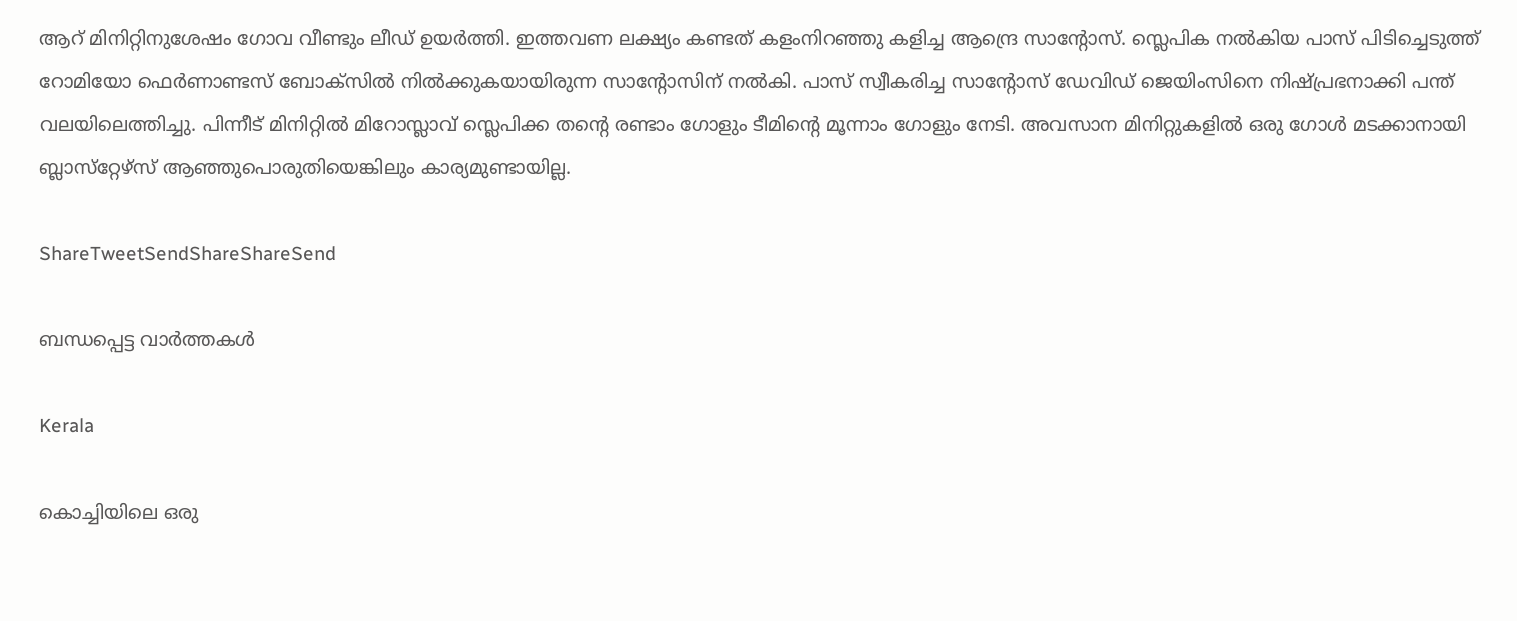ആറ് മിനിറ്റിനുശേഷം ഗോവ വീണ്ടും ലീഡ് ഉയര്‍ത്തി. ഇത്തവണ ലക്ഷ്യം കണ്ടത് കളംനിറഞ്ഞു കളിച്ച ആന്ദ്രെ സാന്റോസ്. സ്ലെപിക നല്‍കിയ പാസ് പിടിച്ചെടുത്ത് റോമിയോ ഫെര്‍ണാണ്ടസ് ബോക്‌സില്‍ നില്‍ക്കുകയായിരുന്ന സാന്റോസിന് നല്‍കി. പാസ് സ്വീകരിച്ച സാന്റോസ് ഡേവിഡ് ജെയിംസിനെ നിഷ്പ്രഭനാക്കി പന്ത് വലയിലെത്തിച്ചു. പിന്നീട് മിനിറ്റില്‍ മിറോസ്ലാവ് സ്ലെപിക്ക തന്റെ രണ്ടാം ഗോളും ടീമിന്റെ മൂന്നാം ഗോളും നേടി. അവസാന മിനിറ്റുകളില്‍ ഒരു ഗോള്‍ മടക്കാനായി ബ്ലാസ്‌റ്റേഴ്‌സ് ആഞ്ഞുപൊരുതിയെങ്കിലും കാര്യമുണ്ടായില്ല.

ShareTweetSendShareShareSend

ബന്ധപ്പെട്ട വാര്‍ത്തകള്‍

Kerala

കൊച്ചിയിലെ ഒരു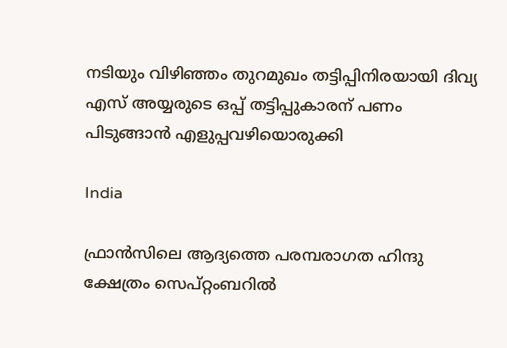നടിയും വിഴിഞ്ഞം തുറമുഖം തട്ടിപ്പിനിരയായി ദിവ്യ എസ് അയ്യരുടെ ഒപ്പ് തട്ടിപ്പുകാരന് പണം പിടുങ്ങാന്‍ എളുപ്പവഴിയൊരുക്കി

India

ഫ്രാൻസിലെ ആദ്യത്തെ പരമ്പരാഗത ഹിന്ദു ക്ഷേത്രം സെപ്റ്റംബറിൽ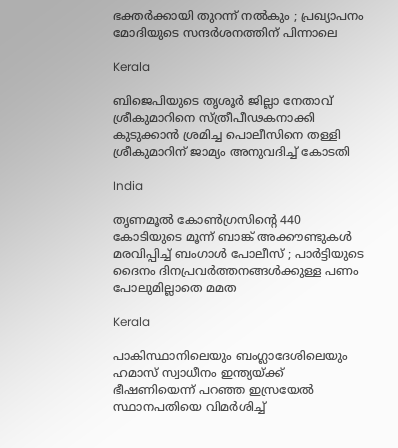ഭക്തർക്കായി തുറന്ന് നൽകും ; പ്രഖ്യാപനം മോദിയുടെ സന്ദർശനത്തിന് പിന്നാലെ

Kerala

ബിജെപിയുടെ തൃശൂര്‍ ജില്ലാ നേതാവ് ശ്രീകുമാറിനെ സ്ത്രീപീഢകനാക്കി കുടുക്കാന്‍ ശ്രമിച്ച പൊലീസിനെ തള്ളി ശ്രീകുമാറിന് ജാമ്യം അനുവദിച്ച് കോടതി

India

തൃണമൂൽ കോൺഗ്രസിന്റെ 440 കോടിയുടെ മൂന്ന് ബാങ്ക് അക്കൗണ്ടുകൾ മരവിപ്പിച്ച് ബംഗാൾ പോലീസ് ; പാർട്ടിയുടെ ദൈനം ദിനപ്രവർത്തനങ്ങൾക്കുള്ള പണം പോലുമില്ലാതെ മമത

Kerala

പാകിസ്ഥാനിലെയും ബംഗ്ലാദേശിലെയും ഹമാസ് സ്വാധീനം ഇന്ത്യയ്‌ക്ക് ഭീഷണിയെന്ന് പറഞ്ഞ ഇസ്രയേല്‍ സ്ഥാനപതിയെ വിമര്‍ശിച്ച്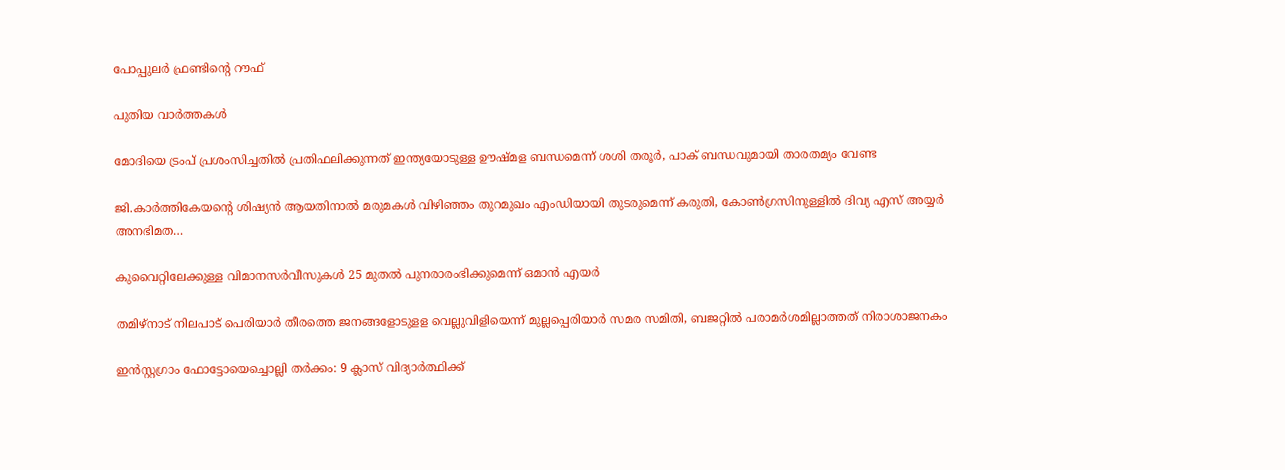പോപ്പുലര്‍ ഫ്രണ്ടിന്റെ റൗഫ്

പുതിയ വാര്‍ത്തകള്‍

മോദിയെ ട്രംപ് പ്രശംസിച്ചതില്‍ പ്രതിഫലിക്കുന്നത് ഇന്ത്യയോടുള്ള ഊഷ്മള ബന്ധമെന്ന് ശശി തരൂര്‍, പാക് ബന്ധവുമായി താരതമ്യം വേണ്ട

ജി.കാര്‍ത്തികേയന്റെ ശിഷ്യന്‍ ആയതിനാല്‍ മരുമകള്‍ വിഴിഞ്ഞം തുറമുഖം എംഡിയായി തുടരുമെന്ന് കരുതി, കോണ്‍ഗ്രസിനുള്ളില്‍ ദിവ്യ എസ് അയ്യര്‍ അനഭിമത…

കുവൈറ്റിലേക്കുള്ള വിമാനസർവീസുകൾ 25 മുതൽ പുനരാരംഭിക്കുമെന്ന് ഒമാൻ എയർ

തമിഴ്‌നാട് നിലപാട് പെരിയാര്‍ തീരത്തെ ജനങ്ങളോടുളള വെല്ലുവിളിയെന്ന് മുല്ലപ്പെരിയാര്‍ സമര സമിതി, ബജറ്റില്‍ പരാമര്‍ശമില്ലാത്തത് നിരാശാജനകം

ഇന്‍സ്റ്റഗ്രാം ഫോട്ടോയെച്ചൊല്ലി തര്‍ക്കം: 9 ക്ലാസ് വിദ്യാര്‍ത്ഥിക്ക്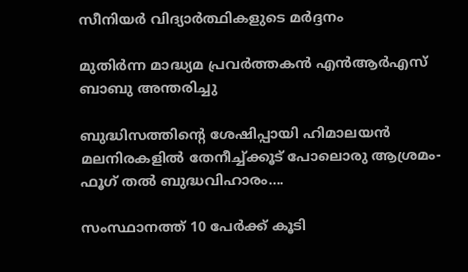സീനിയര്‍ വിദ്യാര്‍ത്ഥികളുടെ മര്‍ദ്ദനം

മുതിര്‍ന്ന മാദ്ധ്യമ പ്രവര്‍ത്തകന്‍ എന്‍ആര്‍എസ് ബാബു അന്തരിച്ചു

ബുദ്ധിസത്തിന്റെ ശേഷിപ്പായി ഹിമാലയന്‍ മലനിരകളില്‍ തേനീച്ച്ക്കൂട് പോലൊരു ആശ്രമം- ഫൂഗ് തല്‍ ബുദ്ധവിഹാരം….

സംസ്ഥാനത്ത് 10 പേര്‍ക്ക് കൂടി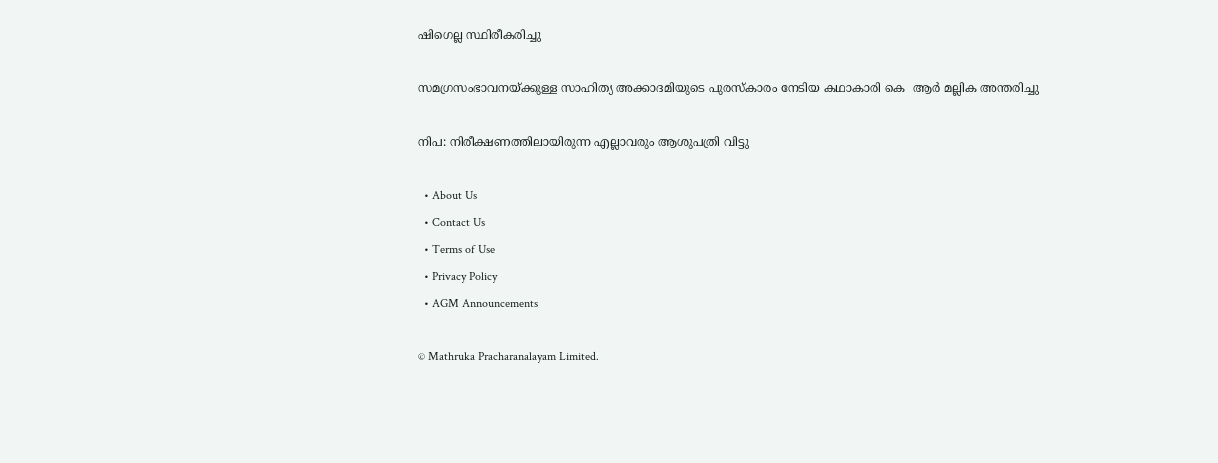ഷിഗെല്ല സ്ഥിരീകരിച്ചു

സമഗ്രസംഭാവനയ്‌ക്കുള്ള സാഹിത്യ അക്കാദമിയുടെ പുരസ്‌കാരം നേടിയ കഥാകാരി കെ  ആര്‍ മല്ലിക അന്തരിച്ചു

നിപ: നിരീക്ഷണത്തിലായിരുന്ന എല്ലാവരും ആശുപത്രി വിട്ടു

  • About Us
  • Contact Us
  • Terms of Use
  • Privacy Policy
  • AGM Announcements

© Mathruka Pracharanalayam Limited.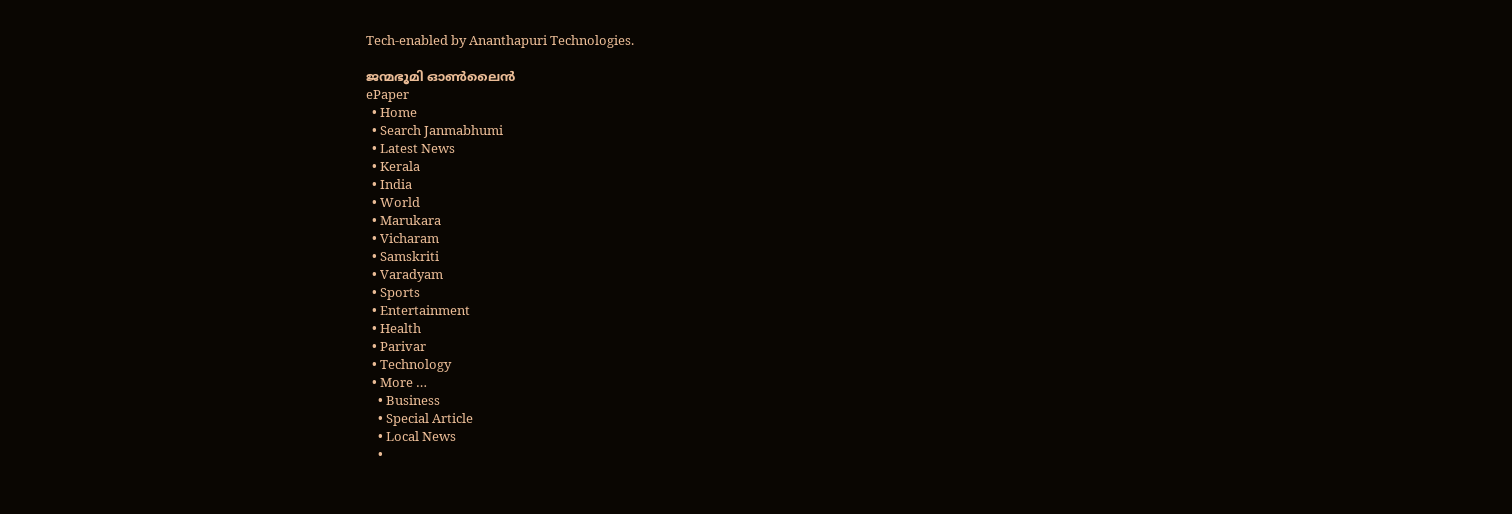Tech-enabled by Ananthapuri Technologies.

ജന്മഭൂമി ഓണ്‍ലൈന്‍
ePaper
  • Home
  • Search Janmabhumi
  • Latest News
  • Kerala
  • India
  • World
  • Marukara
  • Vicharam
  • Samskriti
  • Varadyam
  • Sports
  • Entertainment
  • Health
  • Parivar
  • Technology
  • More …
    • Business
    • Special Article
    • Local News
    •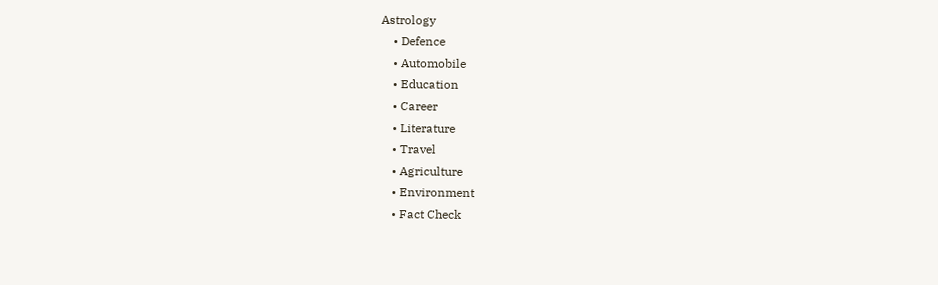Astrology
    • Defence
    • Automobile
    • Education
    • Career
    • Literature
    • Travel
    • Agriculture
    • Environment
    • Fact Check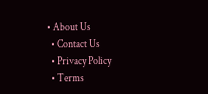• About Us
  • Contact Us
  • Privacy Policy
  • Terms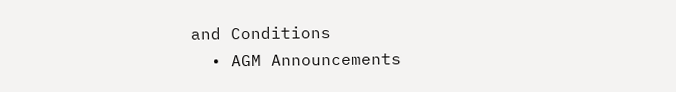and Conditions
  • AGM Announcements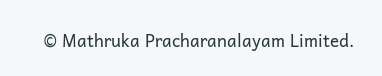© Mathruka Pracharanalayam Limited.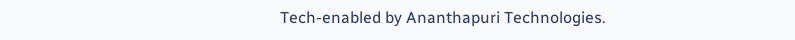Tech-enabled by Ananthapuri Technologies.